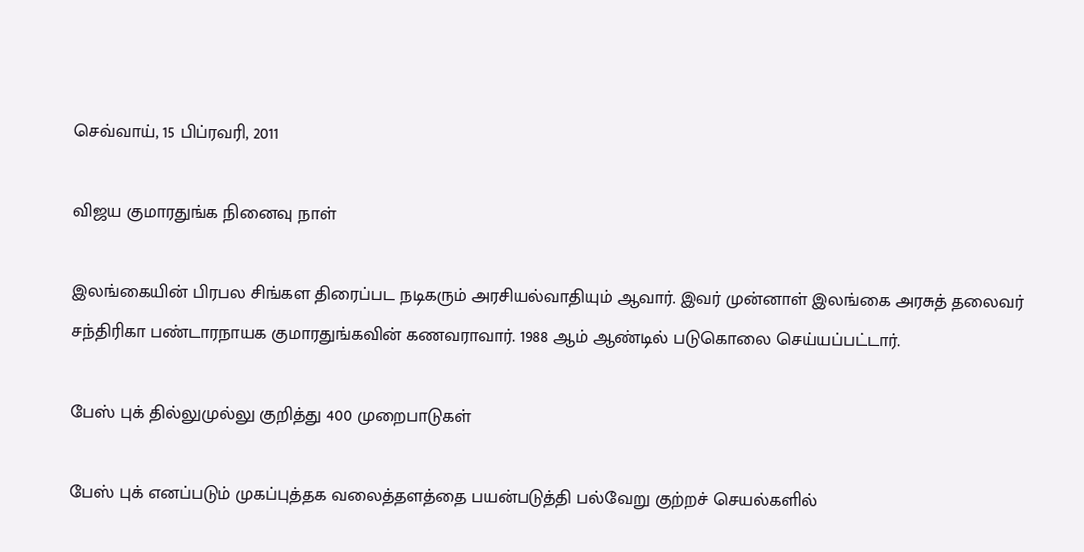செவ்வாய், 15 பிப்ரவரி, 2011

விஜய குமாரதுங்க நினைவு நாள்

இலங்கையின் பிரபல சிங்கள திரைப்பட நடிகரும் அரசியல்வாதியும் ஆவார். இவர் முன்னாள் இலங்கை அரசுத் தலைவர் சந்திரிகா பண்டாரநாயக குமாரதுங்கவின் கணவராவார். 1988 ஆம் ஆண்டில் படுகொலை செய்யப்பட்டார்.

பேஸ் புக் தில்லுமுல்லு குறித்து 400 முறைபாடுகள்

பேஸ் புக் எனப்படும் முகப்புத்தக வலைத்தளத்தை பயன்படுத்தி பல்வேறு குற்றச் செயல்களில்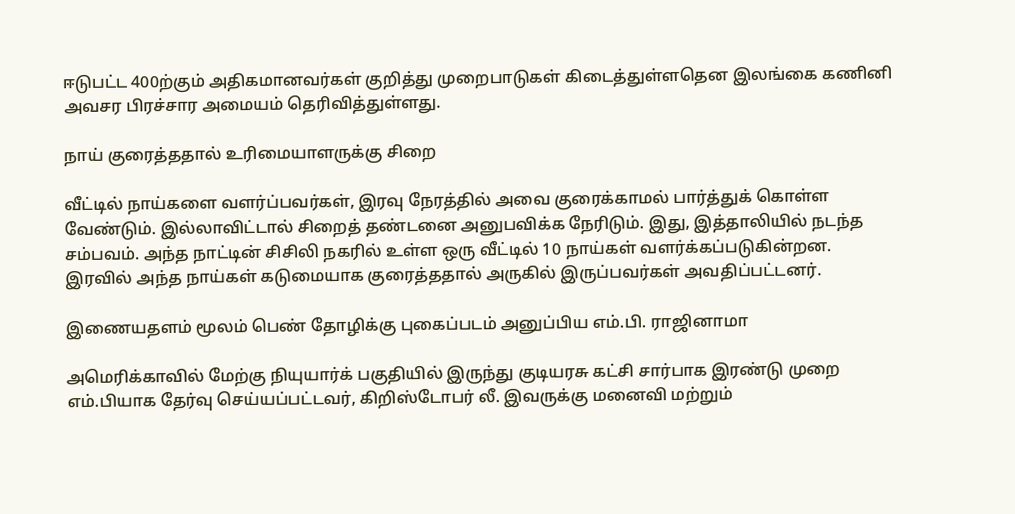ஈடுபட்ட 400ற்கும் அதிகமானவர்கள் குறித்து முறைபாடுகள் கிடைத்துள்ளதென இலங்கை கணினி அவசர பிரச்சார அமையம் தெரிவித்துள்ளது.

நாய் குரைத்ததால் உரிமையாளருக்கு சிறை

வீட்டில் நாய்களை வளர்ப்பவர்கள், இரவு நேரத்தில் அவை குரைக்காமல் பார்த்துக் கொள்ள வேண்டும். இல்லாவிட்டால் சிறைத் தண்டனை அனுபவிக்க நேரிடும். இது, இத்தாலியில் நடந்த சம்பவம். அந்த நாட்டின் சிசிலி நகரில் உள்ள ஒரு வீட்டில் 10 நாய்கள் வளர்க்கப்படுகின்றன. இரவில் அந்த நாய்கள் கடுமையாக குரைத்ததால் அருகில் இருப்பவர்கள் அவதிப்பட்டனர்.

இணையதளம் மூலம் பெண் தோழிக்கு புகைப்படம் அனுப்பிய எம்.பி. ராஜினாமா

அமெரிக்காவில் மேற்கு நியுயார்க் பகுதியில் இருந்து குடியரசு கட்சி சார்பாக இரண்டு முறை எம்.பியாக தேர்வு செய்யப்பட்டவர், கிறிஸ்டோபர் லீ. இவருக்கு மனைவி மற்றும்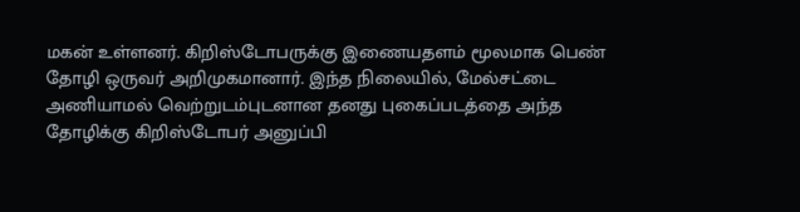மகன் உள்ளனர். கிறிஸ்டோபருக்கு இணையதளம் மூலமாக பெண் தோழி ஒருவர் அறிமுகமானார். இந்த நிலையில், மேல்சட்டை அணியாமல் வெற்றுடம்புடனான தனது புகைப்படத்தை அந்த தோழிக்கு கிறிஸ்டோபர் அனுப்பி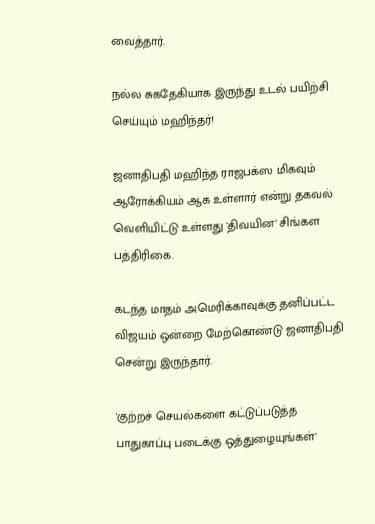வைத்தார்.

நல்ல சுகதேகியாக இருந்து உடல் பயிற்சி செய்யும் மஹிந்தர்!

ஜனாதிபதி மஹிந்த ராஜபக்ஸ மிகவும் ஆரோக்கியம் ஆக உள்ளார் என்று தகவல் வெளியிட்டு உள்ளது 'திவயின' சிங்கள பத்திரிகை.

கடந்த மாதம் அமெரிக்காவுக்கு தனிப்பட்ட விஜயம் ஒன்றை மேற்கொண்டு ஜனாதிபதி சென்று இருந்தார்.

'குற்றச் செயல்களை கட்டுப்படுத்த பாதுகாப்பு படைக்கு ஒத்துழையுங்கள்'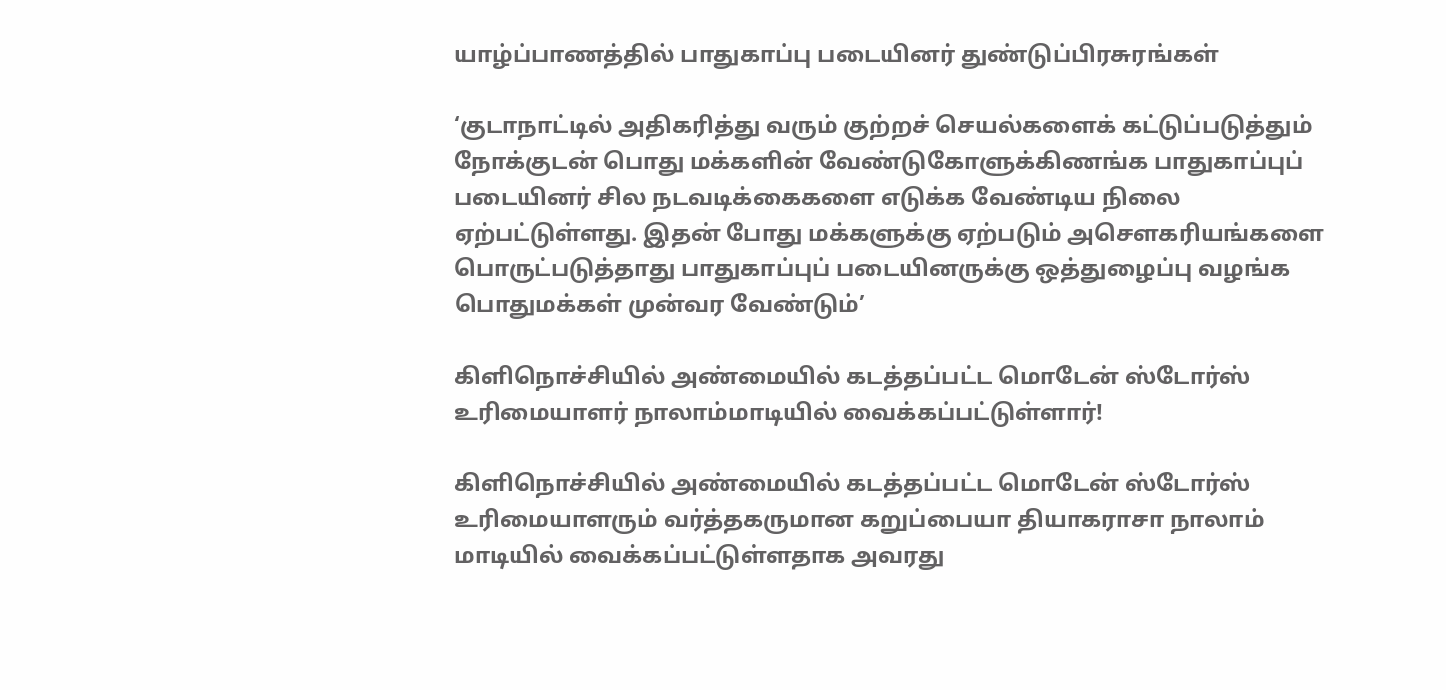யாழ்ப்பாணத்தில் பாதுகாப்பு படையினர் துண்டுப்பிரசுரங்கள்

‘குடாநாட்டில் அதிகரித்து வரும் குற்றச் செயல்களைக் கட்டுப்படுத்தும் நோக்குடன் பொது மக்களின் வேண்டுகோளுக்கிணங்க பாதுகாப்புப் படையினர் சில நடவடிக்கைகளை எடுக்க வேண்டிய நிலை ஏற்பட்டுள்ளது. இதன் போது மக்களுக்கு ஏற்படும் அசெளகரியங்களை பொருட்படுத்தாது பாதுகாப்புப் படையினருக்கு ஒத்துழைப்பு வழங்க பொதுமக்கள் முன்வர வேண்டும்’

கிளிநொச்சியில் அண்மையில் கடத்தப்பட்ட மொடேன் ஸ்டோர்ஸ் உரிமையாளர் நாலாம்மாடியில் வைக்கப்பட்டுள்ளார்!

கிளிநொச்சியில் அண்மையில் கடத்தப்பட்ட மொடேன் ஸ்டோர்ஸ் உரிமையாளரும் வர்த்தகருமான கறுப்பையா தியாகராசா நாலாம் மாடியில் வைக்கப்பட்டுள்ளதாக அவரது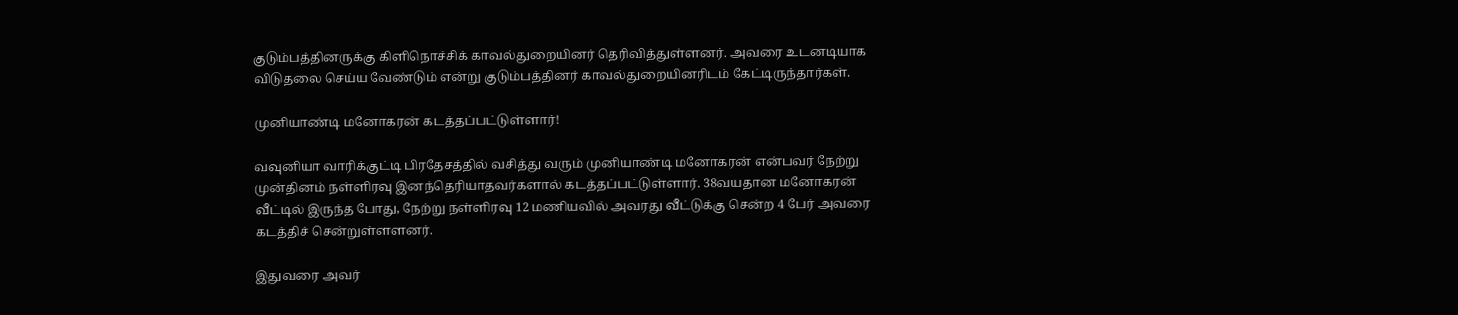குடும்பத்தினருக்கு கிளிநொச்சிக் காவல்துறையினர் தெரிவித்துள்ளனர். அவரை உடனடியாக விடுதலை செய்ய வேண்டும் என்று குடும்பத்தினர் காவல்துறையினரிடம் கேட்டிருந்தார்கள்.

முனியாண்டி மனோகரன் கடத்தப்பட்டுள்ளார்!

வவுனியா வாரிக்குட்டி பிரதேசத்தில் வசித்து வரும் முனியாண்டி மனோகரன் என்பவர் நேற்று முன்தினம் நள்ளிரவு இனந்தெரியாதவர்களால் கடத்தப்பட்டுள்ளார். 38வயதான மனோகரன் வீட்டில் இருந்த போது, நேற்று நள்ளிரவு 12 மணியவில் அவரது வீட்டுக்கு சென்ற 4 பேர் அவரை கடத்திச் சென்றுள்ளளனர்.

இதுவரை அவர்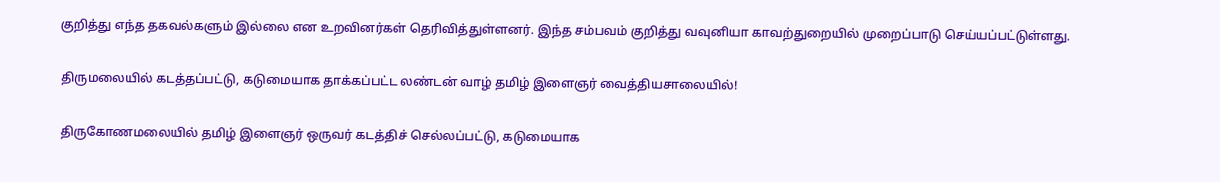குறித்து எந்த தகவல்களும் இல்லை என உறவினர்கள் தெரிவித்துள்ளனர். இந்த சம்பவம் குறித்து வவுனியா காவற்துறையில் முறைப்பாடு செய்யப்பட்டுள்ளது.

திருமலையில் கடத்தப்பட்டு, கடுமையாக தாக்கப்பட்ட லண்டன் வாழ் தமிழ் இளைஞர் வைத்தியசாலையில்!

திருகோணமலையில் தமிழ் இளைஞர் ஒருவர் கடத்திச் செல்லப்பட்டு, கடுமையாக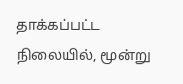தாக்கப்பட்ட நிலையில், மூன்று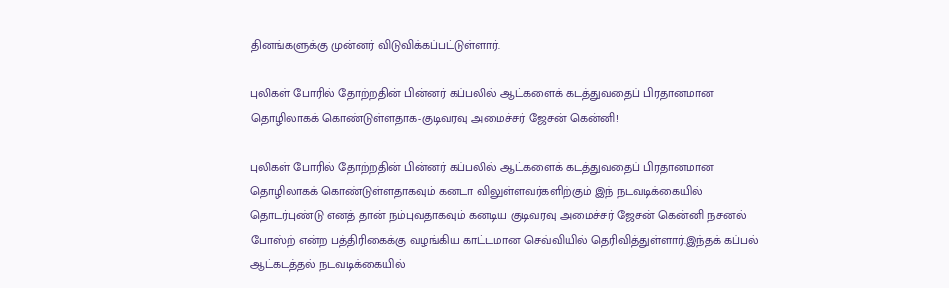தினங்களுக்கு முன்னர் விடுவிக்கப்பட்டுள்ளார்.

புலிகள் போரில் தோற்றதின் பின்னர் கப்பலில் ஆட்களைக் கடத்துவதைப் பிரதானமான தொழிலாகக் கொண்டுள்ளதாக-குடிவரவு அமைச்சர் ஜேசன் கென்னி!

புலிகள் போரில் தோற்றதின் பின்னர் கப்பலில் ஆட்களைக் கடத்துவதைப் பிரதானமான தொழிலாகக் கொண்டுள்ளதாகவும் கனடா விலுள்ளவர்களிற்கும் இந் நடவடிக்கையில் தொடர்புண்டு எனத் தான் நம்புவதாகவும் கனடிய குடிவரவு அமைச்சர் ஜேசன் கென்னி நசனல் போஸ்ற் என்ற பத்திரிகைக்கு வழங்கிய காட்டமான செவ்வியில் தெரிவித்துள்ளார்.இந்தக் கப்பல் ஆட்கடத்தல் நடவடிக்கையில்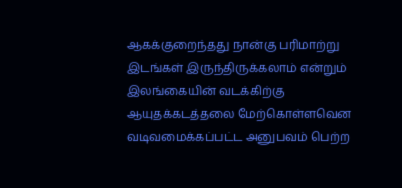ஆகக்குறைந்தது நான்கு பரிமாற்று இடங்கள் இருந்திருக்கலாம் என்றும் இலங்கையின் வடக்கிற்கு ஆயுதக்கடத்தலை மேற்கொள்ளவென வடிவமைக்கப்பட்ட அனுபவம் பெற்ற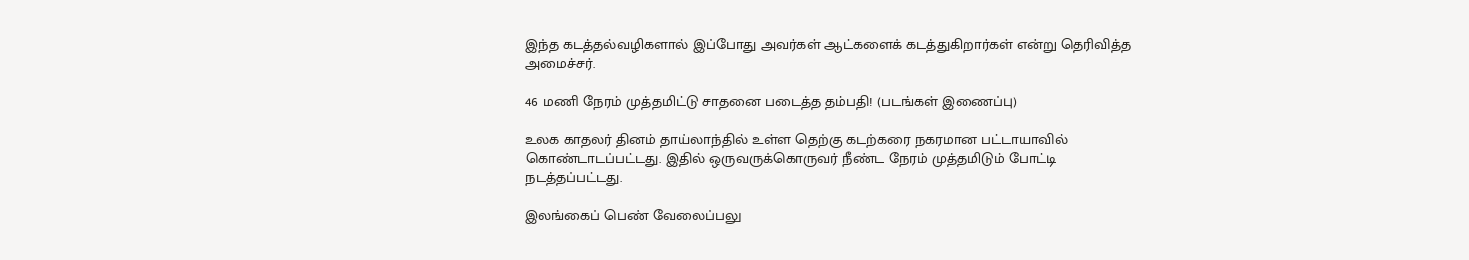இந்த கடத்தல்வழிகளால் இப்போது அவர்கள் ஆட்களைக் கடத்துகிறார்கள் என்று தெரிவித்த அமைச்சர்.

46 மணி நேரம் முத்தமிட்டு சாதனை படைத்த தம்பதி! (படங்கள் இணைப்பு)

உலக காதலர் தினம் தாய்லாந்தில் உள்ள தெற்கு கடற்கரை நகரமான பட்டாயாவில் கொண்டாடப்பட்டது. இதில் ஒருவருக்கொருவர் நீண்ட நேரம் முத்தமிடும் போட்டி நடத்தப்பட்டது.

இலங்கைப் பெண் வேலைப்பலு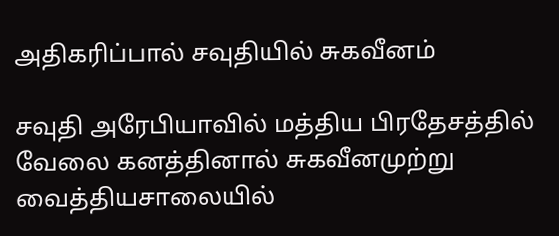அதிகரிப்பால் சவுதியில் சுகவீனம்

சவுதி அரேபியாவில் மத்திய பிரதேசத்தில் வேலை கனத்தினால் சுகவீனமுற்று வைத்தியசாலையில்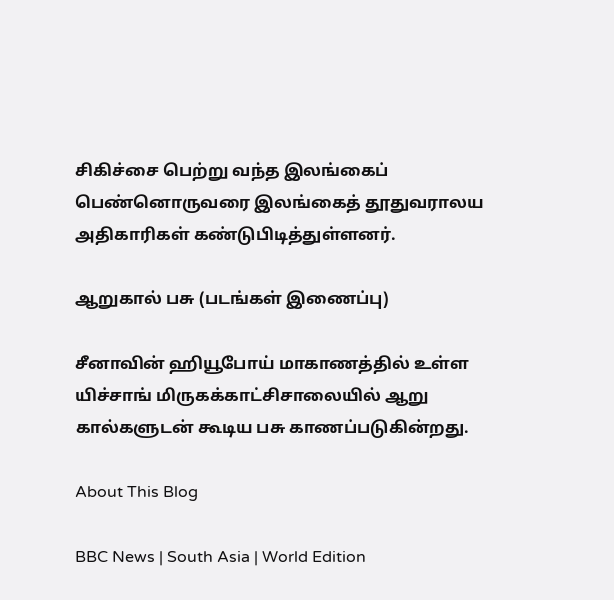சிகிச்சை பெற்று வந்த இலங்கைப் பெண்னொருவரை இலங்கைத் தூதுவராலய அதிகாரிகள் கண்டுபிடித்துள்ளனர்.

ஆறுகால் பசு (படங்கள் இணைப்பு)

சீனாவின் ஹியூபோய் மாகாணத்தில் உள்ள யிச்சாங் மிருகக்காட்சிசாலையில் ஆறு கால்களுடன் கூடிய பசு காணப்படுகின்றது.

About This Blog

BBC News | South Asia | World Edition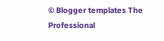© Blogger templates The Professional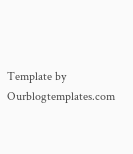Template by Ourblogtemplates.com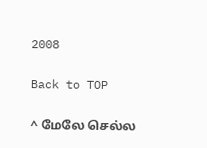2008

Back to TOP

^ மேலே செல்ல